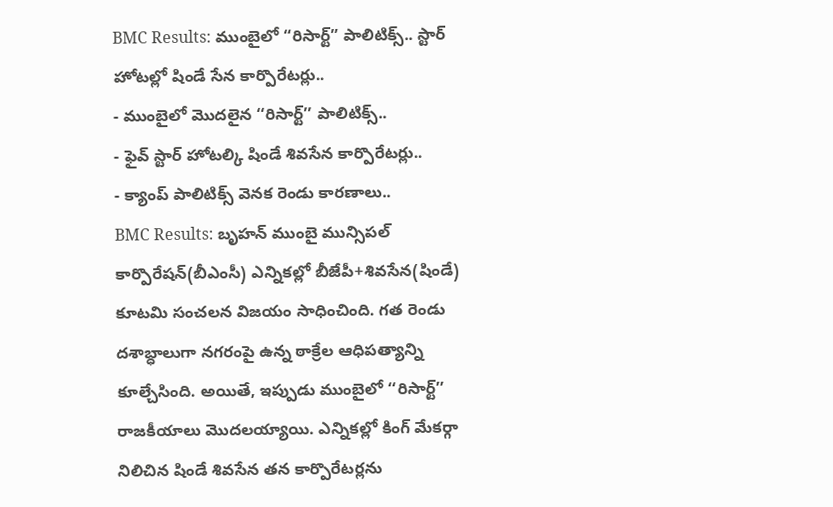BMC Results: ముంబైలో “రిసార్ట్” పాలిటిక్స్.. స్టార్ హోటల్లో షిండే సేన కార్పొరేటర్లు..
- ముంబైలో మొదలైన ‘‘రిసార్ట్’’ పాలిటిక్స్..
- ఫైవ్ స్టార్ హోటల్కి షిండే శివసేన కార్పొరేటర్లు..
- క్యాంప్ పాలిటిక్స్ వెనక రెండు కారణాలు..
BMC Results: బృహన్ ముంబై మున్సిపల్ కార్పొరేషన్(బీఎంసీ) ఎన్నికల్లో బీజేపీ+శివసేన(షిండే) కూటమి సంచలన విజయం సాధించింది. గత రెండు దశాబ్ధాలుగా నగరంపై ఉన్న ఠాక్రేల ఆధిపత్యాన్ని కూల్చేసింది. అయితే, ఇప్పుడు ముంబైలో ‘‘రిసార్ట్’’ రాజకీయాలు మొదలయ్యాయి. ఎన్నికల్లో కింగ్ మేకర్గా నిలిచిన షిండే శివసేన తన కార్పొరేటర్లను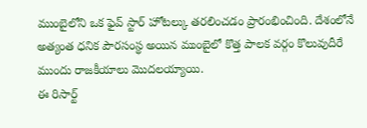ముంబైలోని ఒక ఫైవ్ స్టార్ హోటల్కు తరలించడం ప్రారంభించింది. దేశంలోనే అత్యంత ధనిక పౌరసంస్థ అయిన ముంబైలో కొత్త పాలక వర్గం కొలువుదీరే ముందు రాజకీయాలు మొదలయ్యాయి.
ఈ రిసార్ట్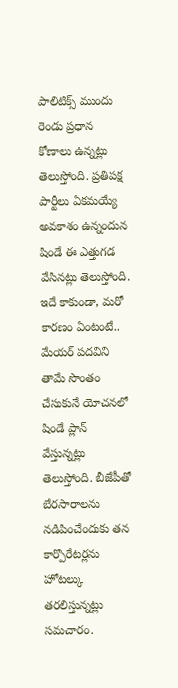పాలిటిక్స్ ముందు రెండు ప్రధాన కోణాలు ఉన్నట్లు తెలుస్తోంది. ప్రతిపక్ష పార్టీలు ఏకమయ్యే అవకాశం ఉన్నందున షిండే ఈ ఎత్తుగడ వేసినట్లు తెలుస్తోంది. ఇదే కాకుండా, మరో కారణం ఏంటంటే.. మేయర్ పదవిని తామే సొంతం చేసుకునే యోచనలో షిండే ప్లాన్ వేస్తున్నట్లు తెలుస్తోంది. బీజేపీతో బేరసారాలను నడిపించేందుకు తన కార్పొరేటర్లను హోటల్కు తరలిస్తున్నట్లు సమచారం.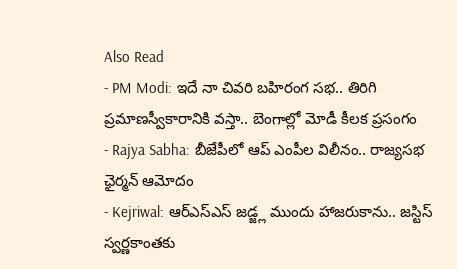Also Read
- PM Modi: ఇదే నా చివరి బహిరంగ సభ.. తిరిగి ప్రమాణస్వీకారానికి వస్తా.. బెంగాల్లో మోడీ కీలక ప్రసంగం
- Rajya Sabha: బీజేపీలో ఆప్ ఎంపీల విలీనం.. రాజ్యసభ ఛైర్మన్ ఆమోదం
- Kejriwal: ఆర్ఎస్ఎస్ జడ్జ్ల ముందు హాజరుకాను.. జస్టిస్ స్వర్ణకాంతకు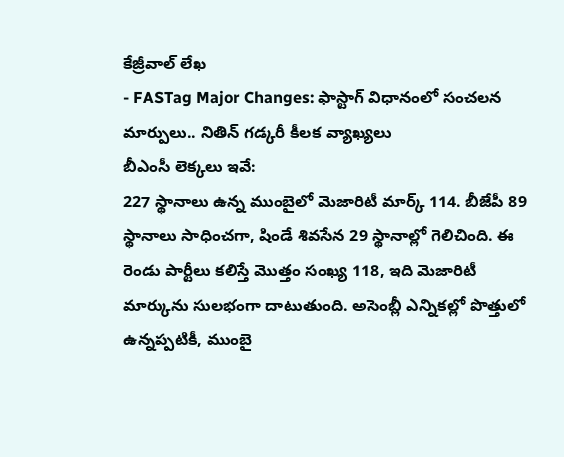కేజ్రీవాల్ లేఖ
- FASTag Major Changes: ఫాస్టాగ్ విధానంలో సంచలన మార్పులు.. నితిన్ గడ్కరీ కీలక వ్యాఖ్యలు
బీఎంసీ లెక్కలు ఇవే:
227 స్థానాలు ఉన్న ముంబైలో మెజారిటీ మార్క్ 114. బీజేపీ 89 స్థానాలు సాధించగా, షిండే శివసేన 29 స్థానాల్లో గెలిచింది. ఈ రెండు పార్టీలు కలిస్తే మొత్తం సంఖ్య 118, ఇది మెజారిటీ మార్కును సులభంగా దాటుతుంది. అసెంబ్లీ ఎన్నికల్లో పొత్తులో ఉన్నప్పటికీ, ముంబై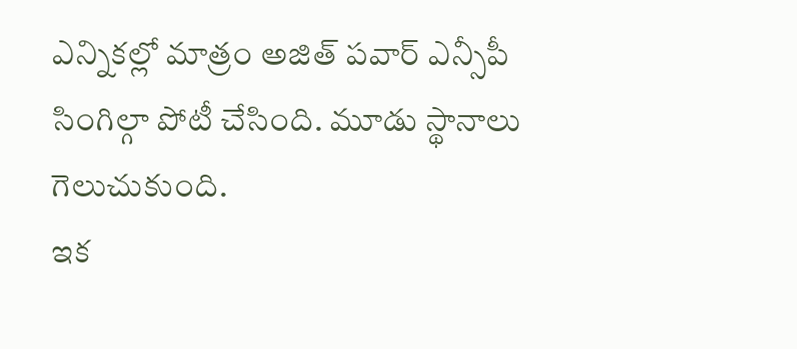ఎన్నికల్లో మాత్రం అజిత్ పవార్ ఎన్సీపీ సింగిల్గా పోటీ చేసింది. మూడు స్థానాలు గెలుచుకుంది.
ఇక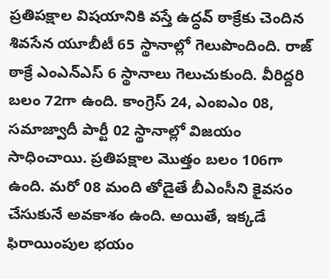ప్రతిపక్షాల విషయానికి వస్తే ఉద్ధవ్ ఠాక్రేకు చెందిన శివసేన యూబీటీ 65 స్థానాల్లో గెలుపొందింది. రాజ్ ఠాక్రే ఎంఎన్ఎస్ 6 స్థానాలు గెలుచుకుంది. వీరిద్దరి బలం 72గా ఉంది. కాంగ్రెస్ 24, ఎంఐఎం 08, సమాజ్వాదీ పార్టీ 02 స్థానాల్లో విజయం సాధించాయి. ప్రతిపక్షాల మొత్తం బలం 106గా ఉంది. మరో 08 మంది తోడైతే బీఎంసీని కైవసం చేసుకునే అవకాశం ఉంది. అయితే, ఇక్కడే ఫిరాయింపుల భయం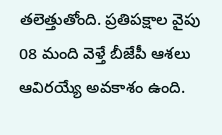తలెత్తుతోంది. ప్రతిపక్షాల వైపు 08 మంది వెళ్తే బీజేపీ ఆశలు ఆవిరయ్యే అవకాశం ఉంది.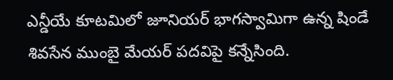ఎన్డీయే కూటమిలో జూనియర్ భాగస్వామిగా ఉన్న షిండే శివసేన ముంబై మేయర్ పదవిపై కన్నేసింది.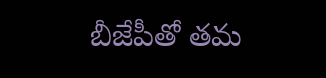బీజేపీతో తమ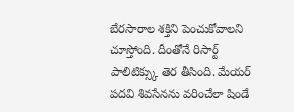బేరసారాల శక్తిని పెంచుకోవాలని చూస్తోంది. దీంతోనే రిసార్ట్ పాలిటిక్స్కు తెర తీసింది. మేయర్ పదవి శివసేనను వరించేలా షిండే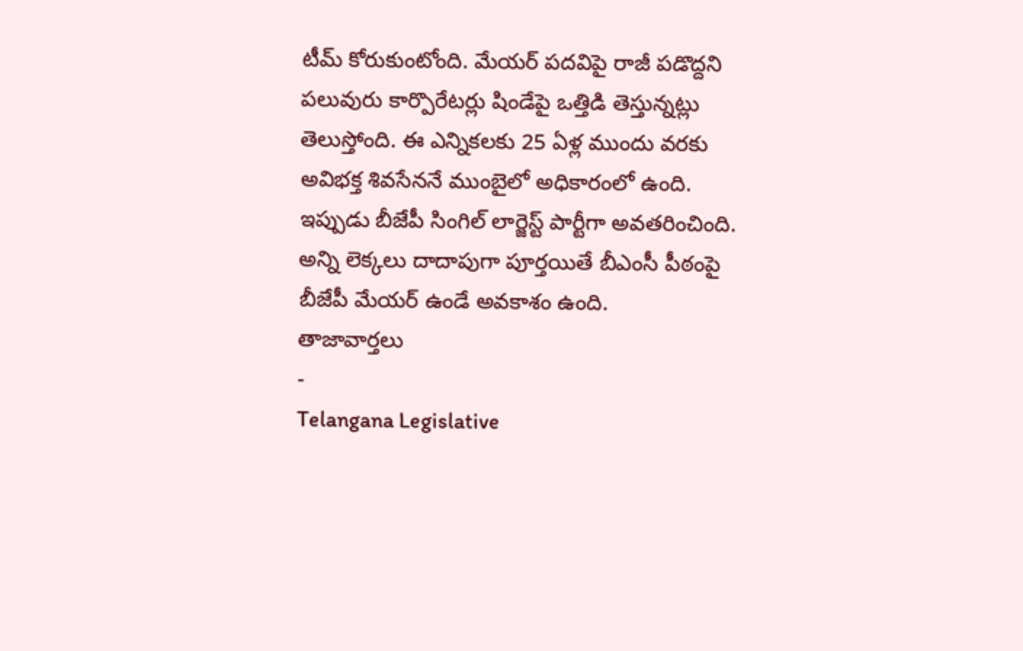టీమ్ కోరుకుంటోంది. మేయర్ పదవిపై రాజీ పడొద్దని పలువురు కార్పొరేటర్లు షిండేపై ఒత్తిడి తెస్తున్నట్లు తెలుస్తోంది. ఈ ఎన్నికలకు 25 ఏళ్ల ముందు వరకు అవిభక్త శివసేననే ముంబైలో అధికారంలో ఉంది. ఇప్పుడు బీజేపీ సింగిల్ లార్జెస్ట్ పార్టీగా అవతరించింది. అన్ని లెక్కలు దాదాపుగా పూర్తయితే బీఎంసీ పీఠంపై బీజేపీ మేయర్ ఉండే అవకాశం ఉంది.
తాజావార్తలు
-
Telangana Legislative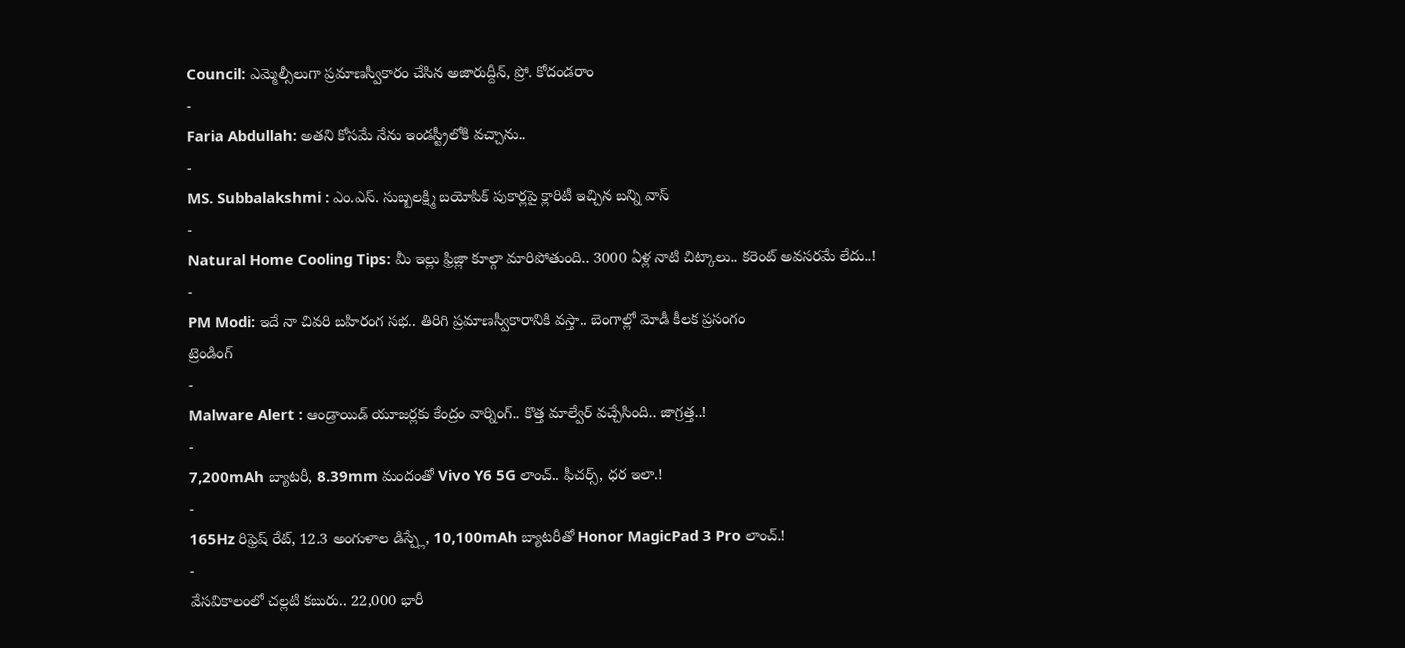Council: ఎమ్మెల్సీలుగా ప్రమాణస్వీకారం చేసిన అజారుద్దీన్, ప్రో. కోదండరాం
-
Faria Abdullah: అతని కోసమే నేను ఇండస్ట్రీలోకి వచ్చాను..
-
MS. Subbalakshmi : ఎం.ఎస్. సుబ్బలక్ష్మి బయోపిక్ పుకార్లపై క్లారిటీ ఇచ్చిన బన్ని వాస్
-
Natural Home Cooling Tips: మీ ఇల్లు ఫ్రిజ్లా కూల్గా మారిపోతుంది.. 3000 ఏళ్ల నాటి చిట్కాలు.. కరెంట్ అవసరమే లేదు..!
-
PM Modi: ఇదే నా చివరి బహిరంగ సభ.. తిరిగి ప్రమాణస్వీకారానికి వస్తా.. బెంగాల్లో మోడీ కీలక ప్రసంగం
ట్రెండింగ్
-
Malware Alert : ఆండ్రాయిడ్ యూజర్లకు కేంద్రం వార్నింగ్.. కొత్త మాల్వేర్ వచ్చేసింది.. జాగ్రత్త..!
-
7,200mAh బ్యాటరీ, 8.39mm మందంతో Vivo Y6 5G లాంచ్.. ఫీచర్స్, ధర ఇలా.!
-
165Hz రిఫ్రెష్ రేట్, 12.3 అంగుళాల డిస్ప్లే, 10,100mAh బ్యాటరీతో Honor MagicPad 3 Pro లాంచ్.!
-
వేసవికాలంలో చల్లటి కబురు.. 22,000 భారీ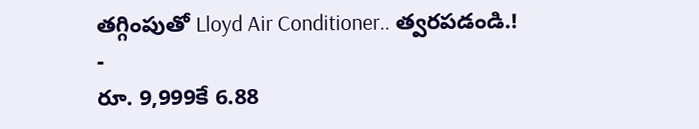తగ్గింపుతో Lloyd Air Conditioner.. త్వరపడండి.!
-
రూ. 9,999కే 6.88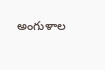అంగుళాల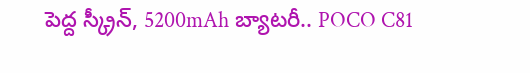పెద్ద స్క్రీన్, 5200mAh బ్యాటరీ.. POCO C81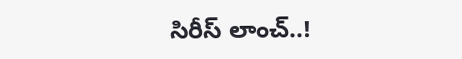సిరీస్ లాంచ్..!